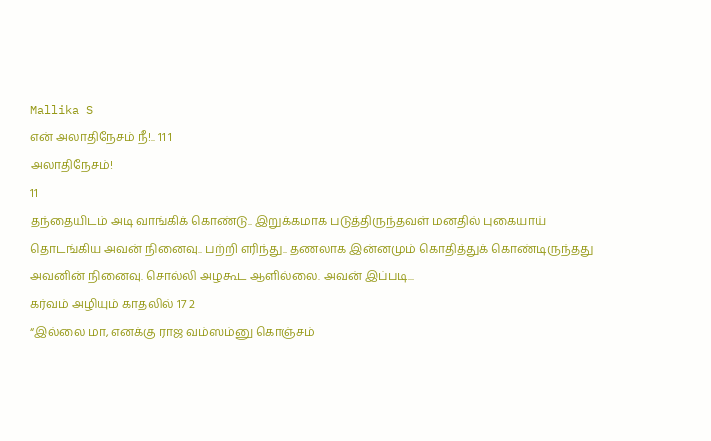Mallika S
என் அலாதிநேசம் நீ!.. 11 1
அலாதிநேசம்!
11
தந்தையிடம் அடி வாங்கிக் கொண்டு.. இறுக்கமாக படுத்திருந்தவள் மனதில் புகையாய் தொடங்கிய அவன் நினைவு.. பற்றி எரிந்து.. தணலாக இன்னமும் கொதித்துக் கொண்டிருந்தது அவனின் நினைவு. சொல்லி அழகூட ஆளில்லை. அவன் இப்படி...
கர்வம் அழியும் காதலில் 17 2
“இல்லை மா, எனக்கு ராஜ வம்ஸம்னு கொஞ்சம்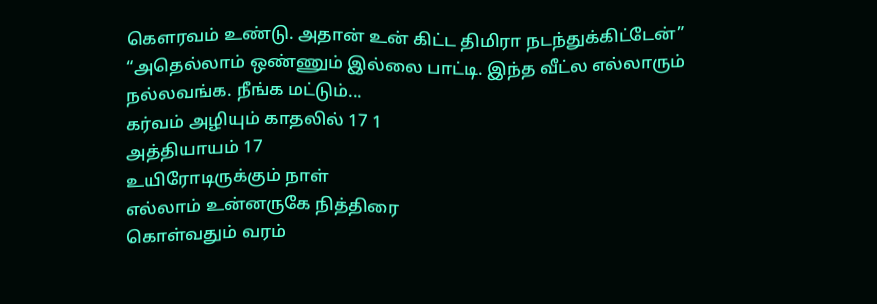கௌரவம் உண்டு. அதான் உன் கிட்ட திமிரா நடந்துக்கிட்டேன்”
“அதெல்லாம் ஒண்ணும் இல்லை பாட்டி. இந்த வீட்ல எல்லாரும் நல்லவங்க. நீங்க மட்டும்...
கர்வம் அழியும் காதலில் 17 1
அத்தியாயம் 17
உயிரோடிருக்கும் நாள்
எல்லாம் உன்னருகே நித்திரை
கொள்வதும் வரம்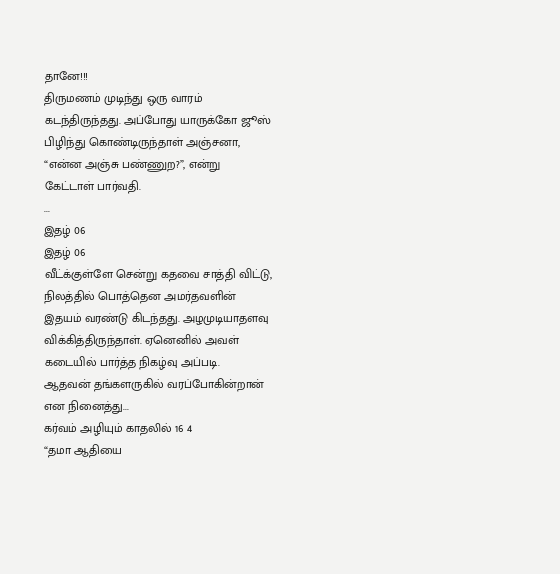தானே!!!
திருமணம் முடிந்து ஒரு வாரம் கடந்திருந்தது. அப்போது யாருக்கோ ஜூஸ் பிழிந்து கொண்டிருந்தாள் அஞ்சனா,
“என்ன அஞ்சு பண்ணுற?”, என்று கேட்டாள் பார்வதி.
...
இதழ் 06
இதழ் 06
வீட்க்குள்ளே சென்று கதவை சாத்தி விட்டு, நிலத்தில் பொத்தென அமர்தவளின் இதயம் வரண்டு கிடந்தது. அழமுடியாதளவு விக்கித்திருந்தாள். ஏனெனில் அவள் கடையில் பார்த்த நிகழ்வு அப்படி.
ஆதவன் தங்களருகில் வரப்போகின்றான் என நினைத்து...
கர்வம் அழியும் காதலில் 16 4
“தமா ஆதியை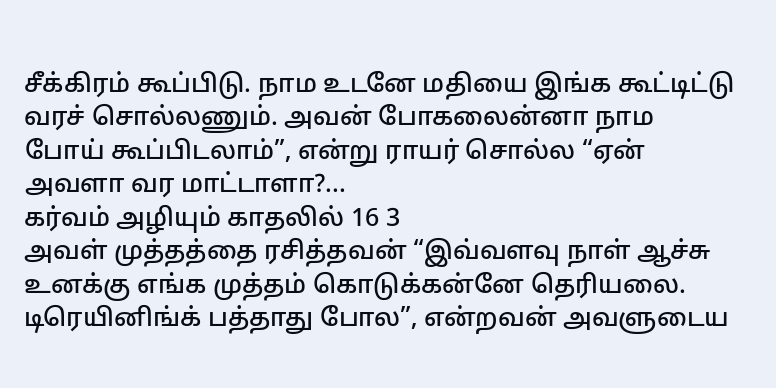சீக்கிரம் கூப்பிடு. நாம உடனே மதியை இங்க கூட்டிட்டு வரச் சொல்லணும். அவன் போகலைன்னா நாம போய் கூப்பிடலாம்”, என்று ராயர் சொல்ல “ஏன் அவளா வர மாட்டாளா?...
கர்வம் அழியும் காதலில் 16 3
அவள் முத்தத்தை ரசித்தவன் “இவ்வளவு நாள் ஆச்சு உனக்கு எங்க முத்தம் கொடுக்கன்னே தெரியலை. டிரெயினிங்க் பத்தாது போல”, என்றவன் அவளுடைய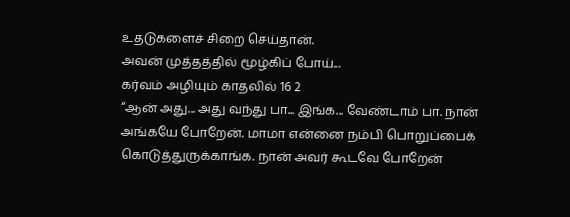உதடுகளைச் சிறை செய்தான்.
அவன் முத்தத்தில் மூழ்கிப் போய்...
கர்வம் அழியும் காதலில் 16 2
“ஆன் அது... அது வந்து பா... இங்க... வேண்டாம் பா. நான் அங்கயே போறேன். மாமா என்னை நம்பி பொறுப்பைக் கொடுத்துருக்காங்க. நான் அவர் கூடவே போறேன்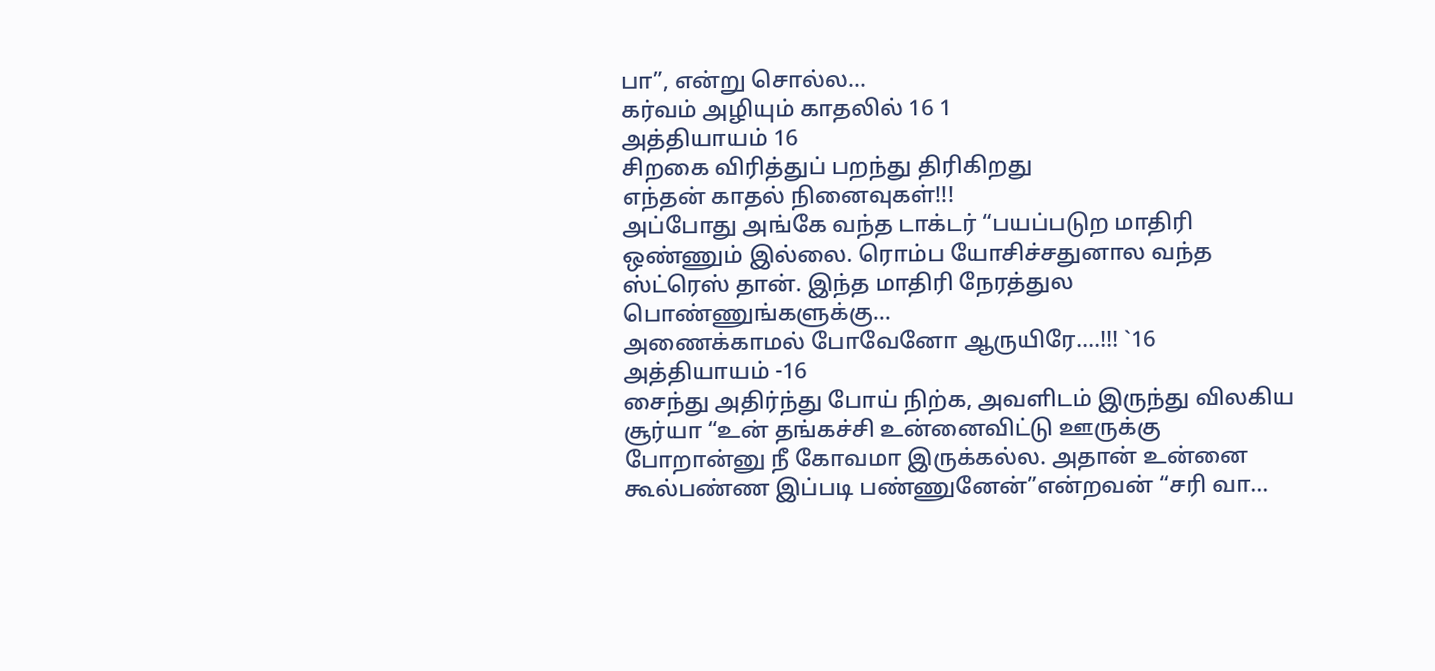பா”, என்று சொல்ல...
கர்வம் அழியும் காதலில் 16 1
அத்தியாயம் 16
சிறகை விரித்துப் பறந்து திரிகிறது
எந்தன் காதல் நினைவுகள்!!!
அப்போது அங்கே வந்த டாக்டர் “பயப்படுற மாதிரி ஒண்ணும் இல்லை. ரொம்ப யோசிச்சதுனால வந்த ஸ்ட்ரெஸ் தான். இந்த மாதிரி நேரத்துல பொண்ணுங்களுக்கு...
அணைக்காமல் போவேனோ ஆருயிரே….!!! `16
அத்தியாயம் -16
சைந்து அதிர்ந்து போய் நிற்க, அவளிடம் இருந்து விலகிய சூர்யா “உன் தங்கச்சி உன்னைவிட்டு ஊருக்கு போறான்னு நீ கோவமா இருக்கல்ல. அதான் உன்னை கூல்பண்ண இப்படி பண்ணுனேன்”என்றவன் “சரி வா...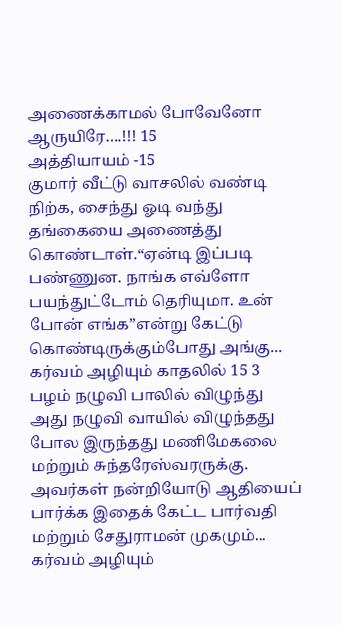அணைக்காமல் போவேனோ ஆருயிரே….!!! 15
அத்தியாயம் -15
குமார் வீட்டு வாசலில் வண்டி நிற்க, சைந்து ஓடி வந்து தங்கையை அணைத்து கொண்டாள்.“ஏன்டி இப்படி பண்ணுன. நாங்க எவ்ளோ பயந்துட்டோம் தெரியுமா. உன் போன் எங்க”என்று கேட்டு கொண்டிருக்கும்போது அங்கு...
கர்வம் அழியும் காதலில் 15 3
பழம் நழுவி பாலில் விழுந்து அது நழுவி வாயில் விழுந்தது போல இருந்தது மணிமேகலை மற்றும் சுந்தரேஸ்வரருக்கு. அவர்கள் நன்றியோடு ஆதியைப் பார்க்க இதைக் கேட்ட பார்வதி மற்றும் சேதுராமன் முகமும்...
கர்வம் அழியும்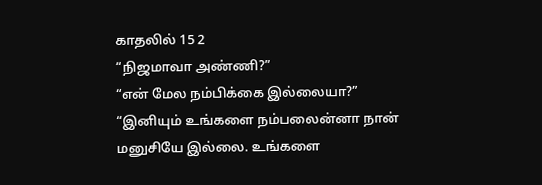காதலில் 15 2
“நிஜமாவா அண்ணி?”
“என் மேல நம்பிக்கை இல்லையா?”
“இனியும் உங்களை நம்பலைன்னா நான் மனுசியே இல்லை. உங்களை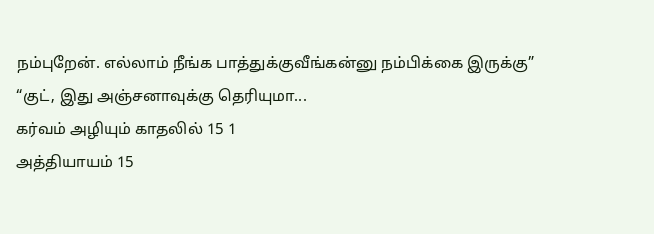நம்புறேன். எல்லாம் நீங்க பாத்துக்குவீங்கன்னு நம்பிக்கை இருக்கு”
“குட், இது அஞ்சனாவுக்கு தெரியுமா...
கர்வம் அழியும் காதலில் 15 1
அத்தியாயம் 15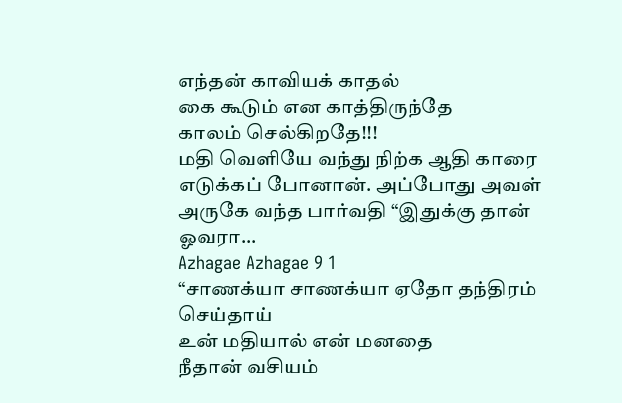எந்தன் காவியக் காதல்
கை கூடும் என காத்திருந்தே
காலம் செல்கிறதே!!!
மதி வெளியே வந்து நிற்க ஆதி காரை எடுக்கப் போனான். அப்போது அவள் அருகே வந்த பார்வதி “இதுக்கு தான் ஓவரா...
Azhagae Azhagae 9 1
“சாணக்யா சாணக்யா ஏதோ தந்திரம் செய்தாய்
உன் மதியால் என் மனதை
நீதான் வசியம்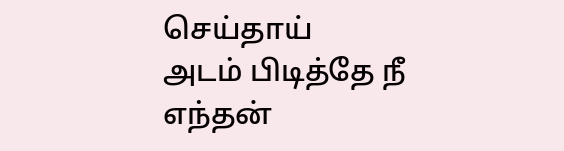செய்தாய்
அடம் பிடித்தே நீ எந்தன்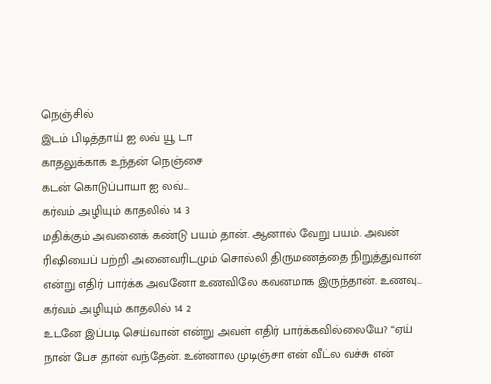நெஞ்சில்
இடம் பிடித்தாய் ஐ லவ் யூ டா
காதலுக்காக உந்தன் நெஞ்சை
கடன் கொடுப்பாயா ஐ லவ்...
கர்வம் அழியும் காதலில் 14 3
மதிக்கும் அவனைக் கண்டு பயம் தான். ஆனால் வேறு பயம். அவன் ரிஷியைப் பற்றி அனைவரிடமும் சொல்லி திருமணத்தை நிறுத்துவான் என்று எதிர் பார்க்க அவனோ உணவிலே கவனமாக இருந்தான். உணவு...
கர்வம் அழியும் காதலில் 14 2
உடனே இப்படி செய்வான் என்று அவள் எதிர் பார்க்கவில்லையே? “ஏய் நான் பேச தான் வந்தேன். உன்னால முடிஞ்சா என் வீட்ல வச்சு என்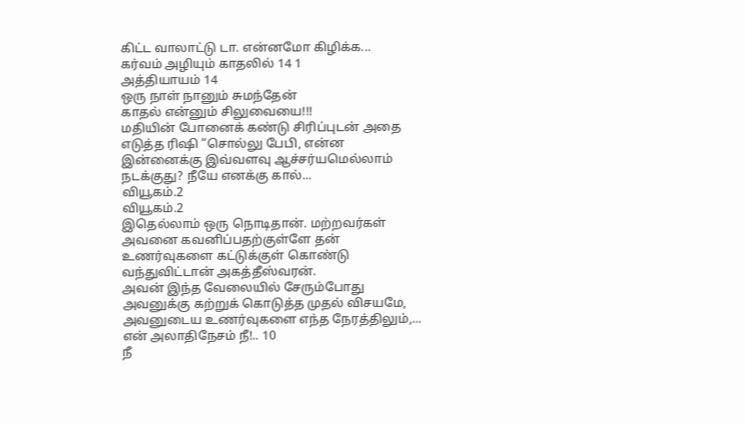கிட்ட வாலாட்டு டா. என்னமோ கிழிக்க...
கர்வம் அழியும் காதலில் 14 1
அத்தியாயம் 14
ஒரு நாள் நானும் சுமந்தேன்
காதல் என்னும் சிலுவையை!!!
மதியின் போனைக் கண்டு சிரிப்புடன் அதை எடுத்த ரிஷி “சொல்லு பேபி, என்ன இன்னைக்கு இவ்வளவு ஆச்சர்யமெல்லாம் நடக்குது? நீயே எனக்கு கால்...
வியூகம்.2
வியூகம்.2
இதெல்லாம் ஒரு நொடிதான். மற்றவர்கள் அவனை கவனிப்பதற்குள்ளே தன் உணர்வுகளை கட்டுக்குள் கொண்டு வந்துவிட்டான் அகத்தீஸ்வரன்.
அவன் இந்த வேலையில் சேரும்போது அவனுக்கு கற்றுக் கொடுத்த முதல் விசயமே, அவனுடைய உணர்வுகளை எந்த நேரத்திலும்,...
என் அலாதிநேசம் நீ!.. 10
நீ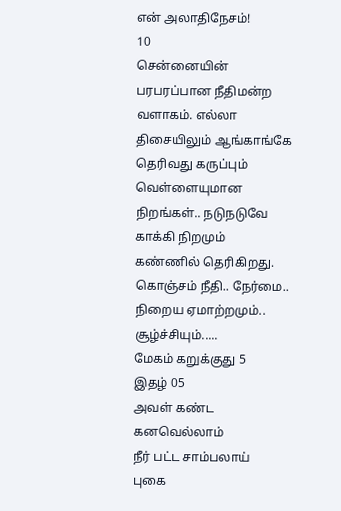என் அலாதிநேசம்!
10
சென்னையின் பரபரப்பான நீதிமன்ற வளாகம். எல்லா திசையிலும் ஆங்காங்கே தெரிவது கருப்பும் வெள்ளையுமான நிறங்கள்.. நடுநடுவே காக்கி நிறமும் கண்ணில் தெரிகிறது. கொஞ்சம் நீதி.. நேர்மை.. நிறைய ஏமாற்றமும்.. சூழ்ச்சியும்.....
மேகம் கறுக்குது 5
இதழ் 05
அவள் கண்ட
கனவெல்லாம்
நீர் பட்ட சாம்பலாய்
புகை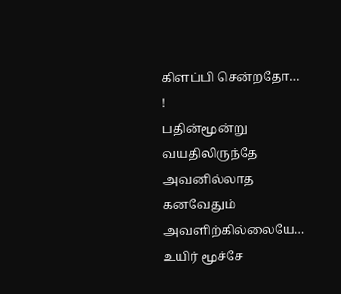கிளப்பி சென்றதோ… !
பதின்மூன்று வயதிலிருந்தே அவனில்லாத கனவேதும் அவளிற்கில்லையே… உயிர் மூச்சே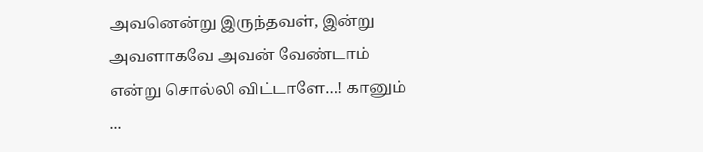அவனென்று இருந்தவள், இன்று அவளாகவே அவன் வேண்டாம் என்று சொல்லி விட்டாளே…! கானும் ...